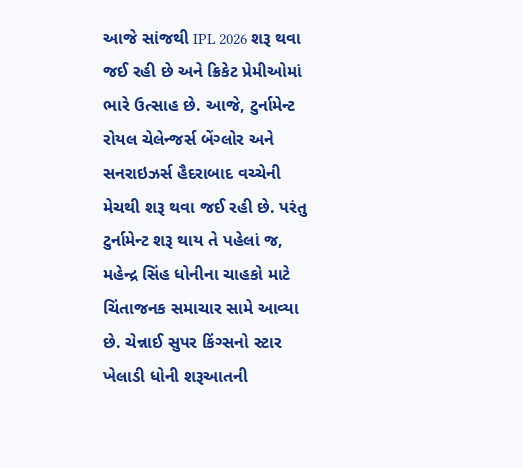આજે સાંજથી IPL 2026 શરૂ થવા જઈ રહી છે અને ક્રિકેટ પ્રેમીઓમાં ભારે ઉત્સાહ છે. આજે, ટુર્નામેન્ટ રોયલ ચેલેન્જર્સ બેંગ્લોર અને સનરાઇઝર્સ હૈદરાબાદ વચ્ચેની મેચથી શરૂ થવા જઈ રહી છે. પરંતુ ટુર્નામેન્ટ શરૂ થાય તે પહેલાં જ, મહેન્દ્ર સિંહ ધોનીના ચાહકો માટે ચિંતાજનક સમાચાર સામે આવ્યા છે. ચેન્નાઈ સુપર કિંગ્સનો સ્ટાર ખેલાડી ધોની શરૂઆતની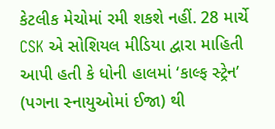કેટલીક મેચોમાં રમી શકશે નહીં. 28 માર્ચે CSK એ સોશિયલ મીડિયા દ્વારા માહિતી આપી હતી કે ધોની હાલમાં ‘કાલ્ફ સ્ટ્રેન’ (પગના સ્નાયુઓમાં ઈજા) થી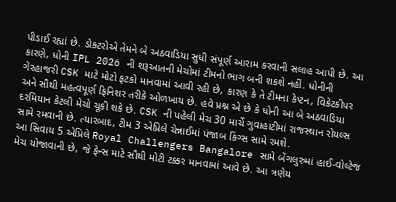પીડાઈ રહ્યાં છે. ડોક્ટરોએ તેમને બે અઠવાડિયા સુધી સંપૂર્ણ આરામ કરવાની સલાહ આપી છે. આ કારણે, ધોની IPL 2026 ની શરૂઆતની મેચોમાં ટીમનો ભાગ બની શકશે નહીં. ધોનીની ગેરહાજરી CSK માટે મોટો ફટકો માનવામાં આવી રહી છે, કારણ કે તે ટીમના કેપ્ટન, વિકેટકીપર અને સૌથી મહત્વપૂર્ણ ફિનિશર તરીકે ઓળખાય છે. હવે પ્રશ્ન એ છે કે ધોની આ બે અઠવાડિયા દરમિયાન કેટલી મેચો ચૂકી શકે છે. CSK ની પહેલી મેચ 30 માર્ચે ગુવાહાટીમાં રાજસ્થાન રોયલ્સ સામે રમવાની છે. ત્યારબાદ, ટીમ 3 એપ્રિલે ચેન્નાઈમાં પંજાબ કિંગ્સ સામે રમશે.
આ સિવાય 5 એપ્રિલે Royal Challengers Bangalore સામે બેંગલુરુમાં હાઈ-વોલ્ટેજ મેચ યોજાવાની છે, જે ફેન્સ માટે સૌથી મોટી ટક્કર માનવામાં આવે છે. આ ત્રણેય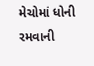મેચોમાં ધોની રમવાની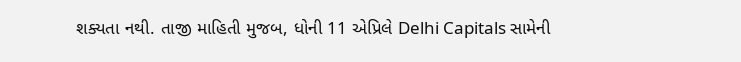શક્યતા નથી. તાજી માહિતી મુજબ, ધોની 11 એપ્રિલે Delhi Capitals સામેની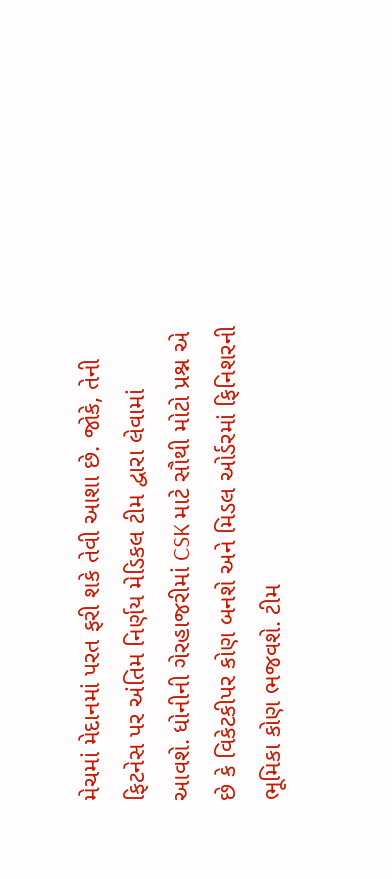મેચમાં મેદાનમાં પરત ફરી શકે તેવી આશા છે. જોકે, તેની ફિટનેસ પર અંતિમ નિર્ણય મેડિકલ ટીમ દ્વારા લેવામાં આવશે. ધોનીની ગેરહાજરીમાં CSK માટે સૌથી મોટો પ્રશ્ન એ છે કે વિકેટકીપર કોણ બનશે અને મિડલ ઓર્ડરમાં ફિનિશરની ભૂમિકા કોણ ભજવશે. ટીમ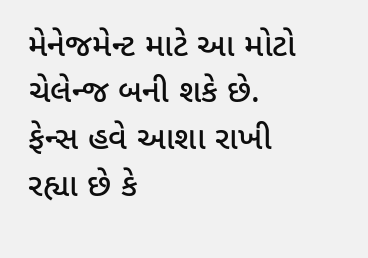મેનેજમેન્ટ માટે આ મોટો ચેલેન્જ બની શકે છે. ફેન્સ હવે આશા રાખી રહ્યા છે કે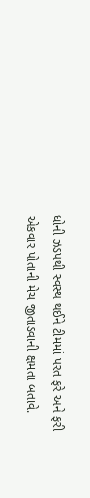ધોની ઝડપથી સ્વસ્થ થઈને ટીમમાં પરત ફરે અને ફરી એકવાર પોતાની મેચ જીતાડવાની ક્ષમતા બતાવે.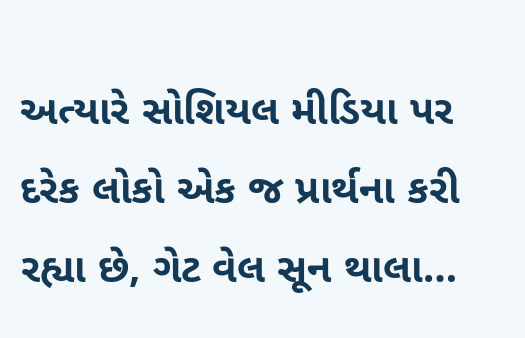અત્યારે સોશિયલ મીડિયા પર દરેક લોકો એક જ પ્રાર્થના કરી રહ્યા છે, ગેટ વેલ સૂન થાલા…